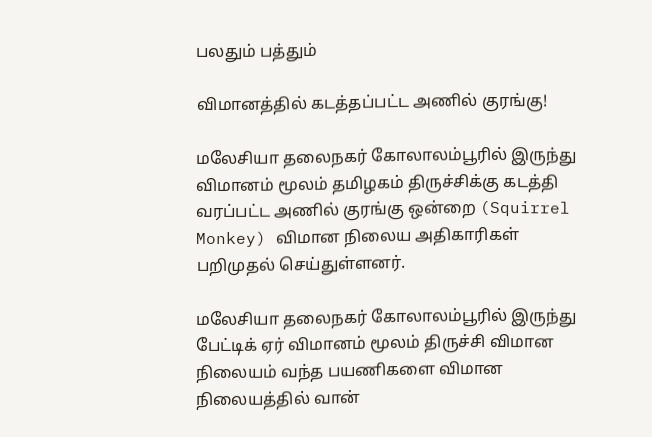பலதும் பத்தும்

விமானத்தில் கடத்தப்பட்ட அணில் குரங்கு!

மலேசியா தலைநகர் கோலாலம்பூரில் இருந்து விமானம் மூலம் தமிழகம் திருச்சிக்கு கடத்தி வரப்பட்ட அணில் குரங்கு ஒன்றை (Squirrel Monkey) விமான நிலைய அதிகாரிகள் பறிமுதல் செய்துள்ளனர்.

மலேசியா தலைநகர் கோலாலம்பூரில் இருந்து பேட்டிக் ஏர் விமானம் மூலம் திருச்சி விமான நிலையம் வந்த பயணிகளை விமான நிலையத்தில் வான்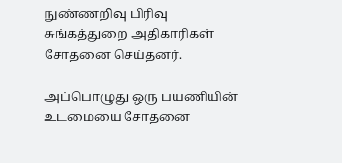நுண்ணறிவு பிரிவு சுங்கத்துறை அதிகாரிகள் சோதனை செய்தனர்.

அப்பொழுது ஒரு பயணியின் உடமையை சோதனை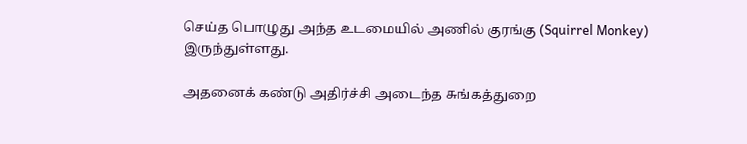செய்த பொழுது அந்த உடமையில் அணில் குரங்கு (Squirrel Monkey) இருந்துள்ளது.

அதனைக் கண்டு அதிர்ச்சி அடைந்த சுங்கத்துறை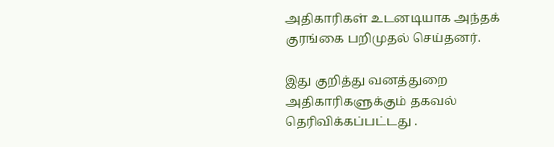அதிகாரிகள் உடனடியாக அந்தக் குரங்கை பறிமுதல் செய்தனர்.

இது குறித்து வனத்துறை அதிகாரிகளுக்கும் தகவல் தெரிவிக்கப்பட்டது .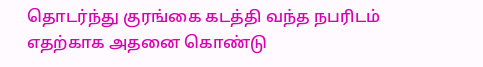தொடர்ந்து குரங்கை கடத்தி வந்த நபரிடம் எதற்காக அதனை கொண்டு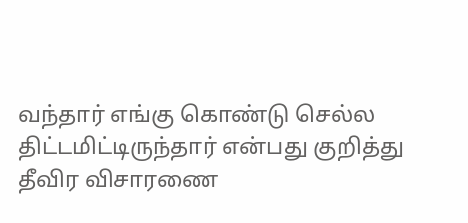வந்தார் எங்கு கொண்டு செல்ல திட்டமிட்டிருந்தார் என்பது குறித்து தீவிர விசாரணை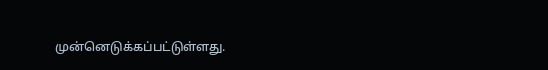முன்னெடுக்கப்பட்டுள்ளது.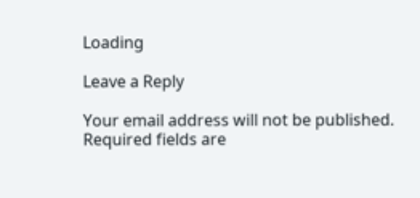Loading

Leave a Reply

Your email address will not be published. Required fields are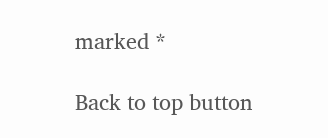marked *

Back to top button